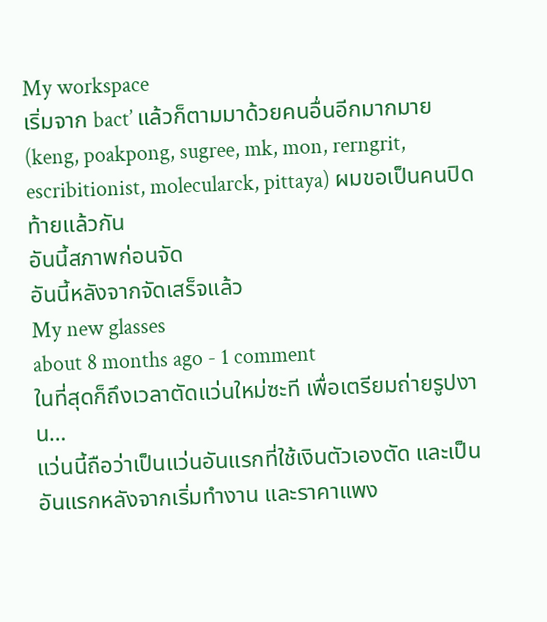My workspace
เริ่มจาก bact’ แล้วก็ตามมาด้วยคนอื่นอีกมากมาย (keng, poakpong, sugree, mk, mon, rerngrit, escribitionist, molecularck, pittaya) ผมขอเป็นคนปิดท้ายแล้วกัน
อันนี้สภาพก่อนจัด
อันนี้หลังจากจัดเสร็จแล้ว
My new glasses
about 8 months ago - 1 comment
ในที่สุดก็ถึงเวลาตัดแว่นใหม่ซะที เพื่อเตรียมถ่ายรูปงาน…
แว่นนี้ถือว่าเป็นแว่นอันแรกที่ใช้เงินตัวเองตัด และเป็นอันแรกหลังจากเริ่มทำงาน และราคาแพง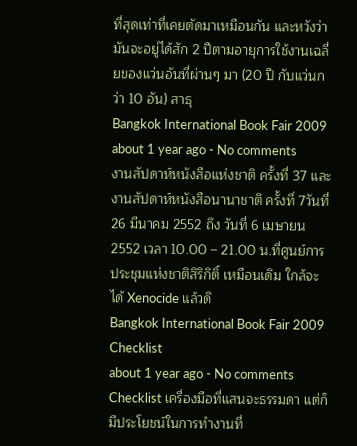ที่สุดเท่าที่เคยตัดมาเหมือนกัน และหวังว่ามันจะอยู่ได้สัก 2 ปีตามอายุการใช้งานเฉลี่ยของแว่นอันที่ผ่านๆ มา (20 ปี กับแว่นกว่า 10 อัน) สาธุ
Bangkok International Book Fair 2009
about 1 year ago - No comments
งานสัปดาห์หนังสือแห่งชาติ ครั้งที่ 37 และงานสัปดาห์หนังสือนานาชาติ ครั้งที่ 7วันที่ 26 มีนาคม 2552 ถึง วันที่ 6 เมษายน 2552 เวลา 10.00 – 21.00 น.ที่ศูนย์การประชุมแห่งชาติสิริกิติ์ เหมือนเดิม ใกล้จะได้ Xenocide แล้วดิ
Bangkok International Book Fair 2009
Checklist
about 1 year ago - No comments
Checklist เครื่องมือที่แสนจะธรรมดา แต่ก็มีประโยชน์ในการทำงานที่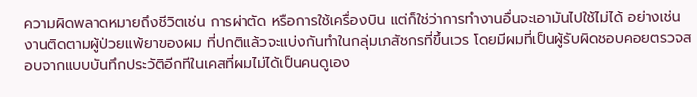ความผิดพลาดหมายถึงชีวิตเช่น การผ่าตัด หรือการใช้เครื่องบิน แต่ก็ใช่ว่าการทำงานอื่นจะเอามันไปใช้ไม่ได้ อย่างเช่นงานติดตามผู้ป่วยแพ้ยาของผม ที่ปกติแล้วจะแบ่งกันทำในกลุ่มเภสัชกรที่ขึ้นเวร โดยมีผมที่เป็นผู้รับผิดชอบคอยตรวจสอบจากแบบบันทึกประวัติอีกทีในเคสที่ผมไม่ได้เป็นคนดูเอง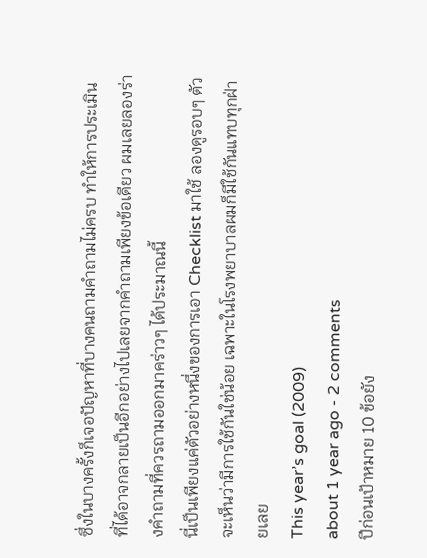ซึ่งในบางครั้งก็เจอปัญหาที่บางคนถามคำถามไม่ครบ ทำให้การประเมินที่ได้อาจกลายเป็นอีกอย่างไปเลยจากคำถามเพียงข้อเดียว ผมเลยลองร่างคำถามที่ควรถามออกมาคร่าวๆ ได้ประมาณนี้
นี่เป็นเพียงแค่ตัวอย่างหนึ่งของการเอา Checklist มาใช้ ลองดูรอบๆ ตัวจะเห็นว่ามีการใช้กันใช่น้อย เฉพาะในโรงพยาบาลผมก็มีใช้กันแทบทุกฝ่ายเลย
This year’s goal (2009)
about 1 year ago - 2 comments
ปีก่อนเป้าหมาย 10 ข้อยัง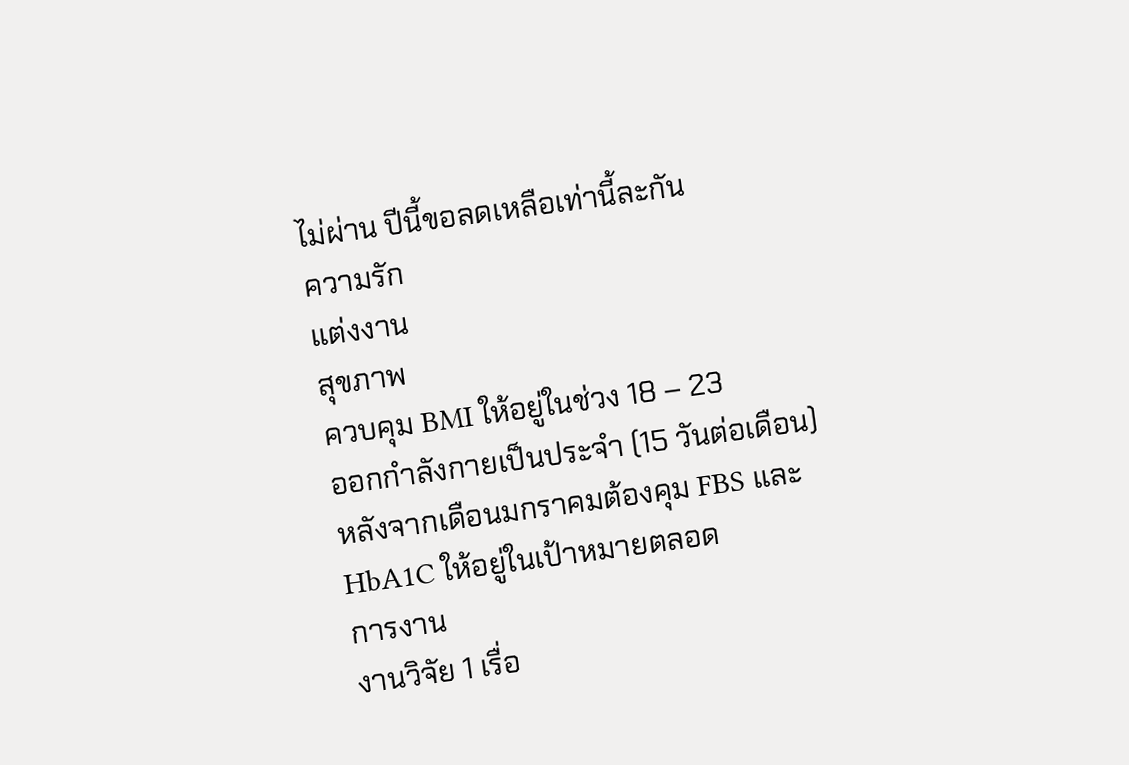ไม่ผ่าน ปีนี้ขอลดเหลือเท่านี้ละกัน
ความรัก
แต่งงาน
สุขภาพ
ควบคุม BMI ให้อยู่ในช่วง 18 – 23
ออกกำลังกายเป็นประจำ (15 วันต่อเดือน)
หลังจากเดือนมกราคมต้องคุม FBS และ HbA1C ให้อยู่ในเป้าหมายตลอด
การงาน
งานวิจัย 1 เรื่อ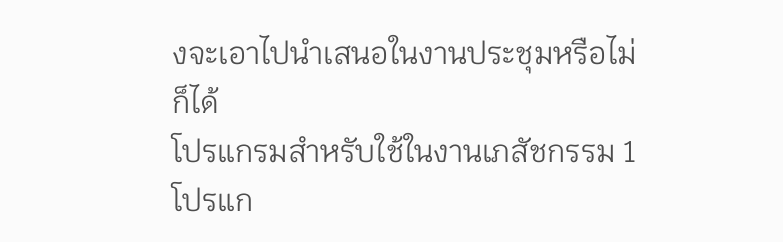งจะเอาไปนำเสนอในงานประชุมหรือไม่ก็ได้
โปรแกรมสำหรับใช้ในงานเภสัชกรรม 1 โปรแก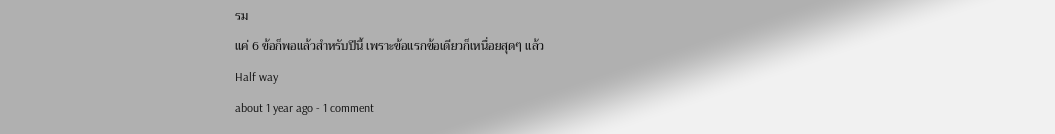รม
แค่ 6 ข้อก็พอแล้วสำหรับปีนี้ เพราะข้อแรกข้อเดียวก็เหนื่อยสุดๆ แล้ว
Half way
about 1 year ago - 1 comment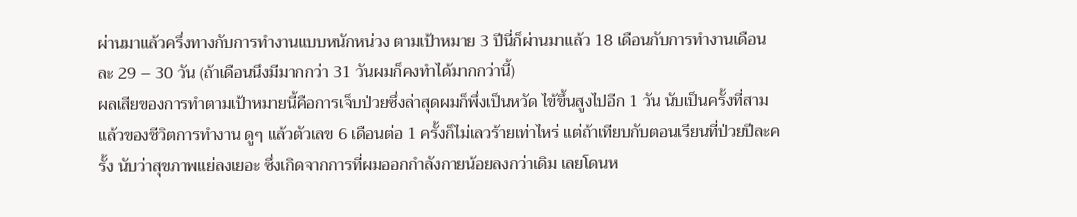ผ่านมาแล้วครึ่งทางกับการทำงานแบบหนักหน่วง ตามเป้าหมาย 3 ปีนี่ก็ผ่านมาแล้ว 18 เดือนกับการทำงานเดือนละ 29 – 30 วัน (ถ้าเดือนนึงมีมากกว่า 31 วันผมก็คงทำได้มากกว่านี้)
ผลเสียของการทำตามเป้าหมายนี้คือการเจ็บป่วยซึ่งล่าสุดผมก็พึ่งเป็นหวัด ไข้ขึ้นสูงไปอีก 1 วัน นับเป็นครั้งที่สามแล้วของชีวิตการทำงาน ดูๆ แล้วตัวเลข 6 เดือนต่อ 1 ครั้งก็ไม่เลวร้ายเท่าไหร่ แต่ถ้าเทียบกับตอนเรียนที่ป่วยปีละครั้ง นับว่าสุขภาพแย่ลงเยอะ ซึ่งเกิดจากการที่ผมออกกำลังกายน้อยลงกว่าเดิม เลยโดนห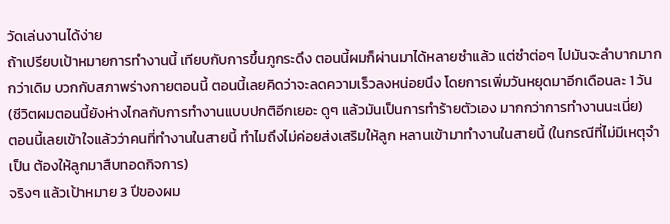วัดเล่นงานได้ง่าย
ถ้าเปรียบเป้าหมายการทำงานนี้ เทียบกับการขึ้นภูกระดึง ตอนนี้ผมก็ผ่านมาได้หลายซำแล้ว แต่ซำต่อๆ ไปมันจะลำบากมากกว่าเดิม บวกกับสภาพร่างกายตอนนี้ ตอนนี้เลยคิดว่าจะลดความเร็วลงหน่อยนึง โดยการเพิ่มวันหยุดมาอีกเดือนละ 1 วัน (ชีวิตผมตอนนี้ยังห่างไกลกับการทำงานแบบปกติอีกเยอะ ดูๆ แล้วมันเป็นการทำร้ายตัวเอง มากกว่าการทำงานนะเนี่ย)
ตอนนี้เลยเข้าใจแล้วว่าคนที่ทำงานในสายนี้ ทำไมถึงไม่ค่อยส่งเสริมให้ลูก หลานเข้ามาทำงานในสายนี้ (ในกรณีที่ไม่มีเหตุจำเป็น ต้องให้ลูกมาสืบทอดกิจการ)
จริงๆ แล้วเป้าหมาย 3 ปีของผม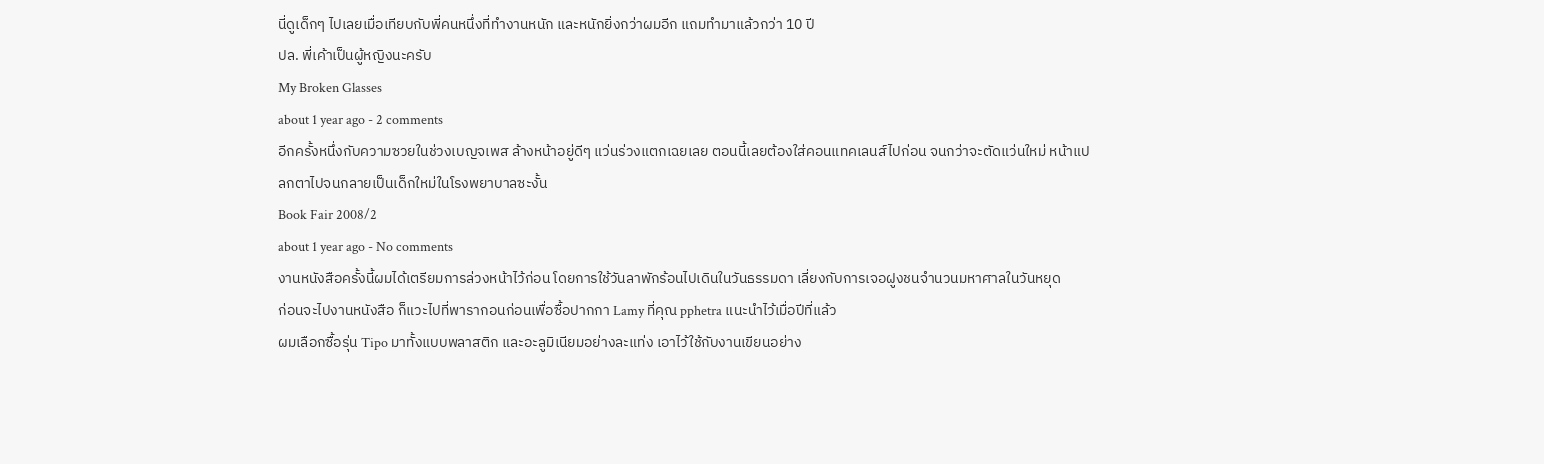นี่ดูเด็กๆ ไปเลยเมื่อเทียบกับพี่คนหนึ่งที่ทำงานหนัก และหนักยิ่งกว่าผมอีก แถมทำมาแล้วกว่า 10 ปี
ปล. พี่เค้าเป็นผู้หญิงนะครับ
My Broken Glasses
about 1 year ago - 2 comments
อีกครั้งหนึ่งกับความซวยในช่วงเบญจเพส ล้างหน้าอยู่ดีๆ แว่นร่วงแตกเฉยเลย ตอนนี้เลยต้องใส่คอนแทคเลนส์ไปก่อน จนกว่าจะตัดแว่นใหม่ หน้าแปลกตาไปจนกลายเป็นเด็กใหม่ในโรงพยาบาลซะงั้น
Book Fair 2008/2
about 1 year ago - No comments
งานหนังสือครั้งนี้ผมได้เตรียมการล่วงหน้าไว้ก่อน โดยการใช้วันลาพักร้อนไปเดินในวันธรรมดา เลี่ยงกับการเจอฝูงชนจำนวนมหาศาลในวันหยุด
ก่อนจะไปงานหนังสือ ก็แวะไปที่พารากอนก่อนเพื่อซื้อปากกา Lamy ที่คุณ pphetra แนะนำไว้เมื่อปีที่แล้ว
ผมเลือกซื้อรุ่น Tipo มาทั้งแบบพลาสติก และอะลูมิเนียมอย่างละแท่ง เอาไว้ใช้กับงานเขียนอย่าง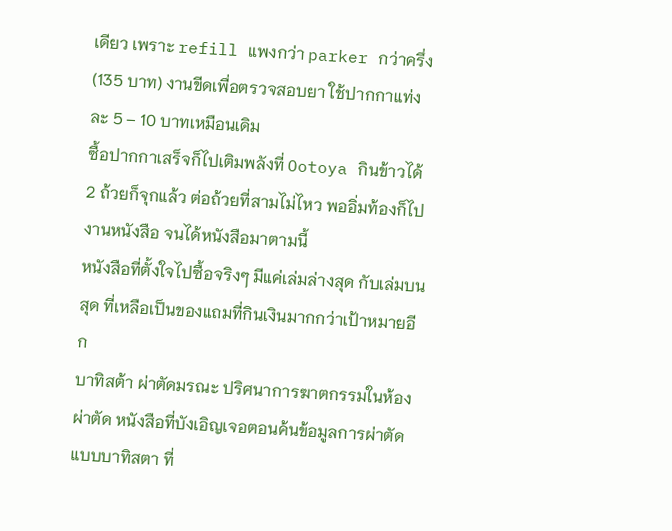เดียว เพราะ refill แพงกว่า parker กว่าครึ่ง (135 บาท) งานขีดเพื่อตรวจสอบยา ใช้ปากกาแท่งละ 5 – 10 บาทเหมือนเดิม
ซื้อปากกาเสร็จก็ไปเติมพลังที่ Ootoya กินข้าวได้ 2 ถ้วยก็จุกแล้ว ต่อถ้วยที่สามไม่ไหว พออิ่มท้องก็ไปงานหนังสือ จนได้หนังสือมาตามนี้
หนังสือที่ตั้งใจไปซื้อจริงๆ มีแค่เล่มล่างสุด กับเล่มบนสุด ที่เหลือเป็นของแถมที่กินเงินมากกว่าเป้าหมายอีก
บาทิสต้า ผ่าตัดมรณะ ปริศนาการฆาตกรรมในห้องผ่าตัด หนังสือที่บังเอิญเจอตอนค้นข้อมูลการผ่าตัดแบบบาทิสตา ที่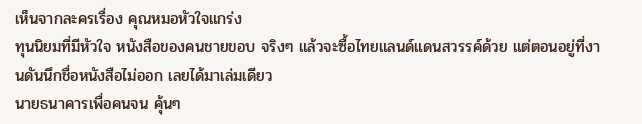เห็นจากละครเรื่อง คุณหมอหัวใจแกร่ง
ทุนนิยมที่มีหัวใจ หนังสือของคนชายขอบ จริงๆ แล้วจะซื้อไทยแลนด์แดนสวรรค์ด้วย แต่ตอนอยู่ที่งานดันนึกชื่อหนังสือไม่ออก เลยได้มาเล่มเดียว
นายธนาคารเพื่อคนจน คุ้นๆ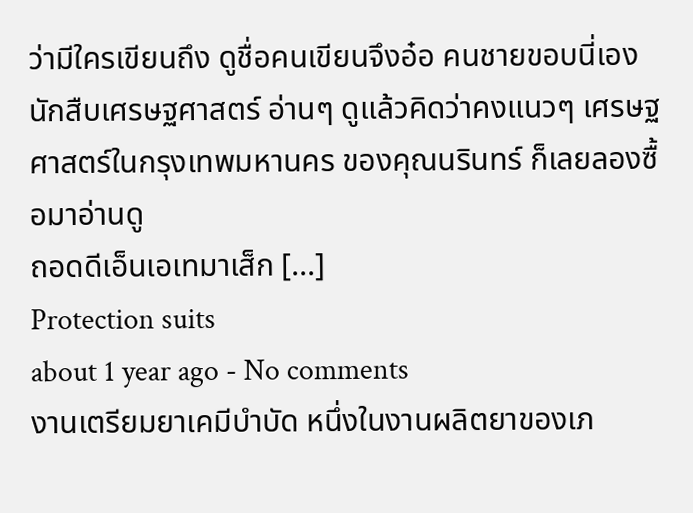ว่ามีใครเขียนถึง ดูชื่อคนเขียนจึงอ๋อ คนชายขอบนี่เอง
นักสืบเศรษฐศาสตร์ อ่านๆ ดูแล้วคิดว่าคงแนวๆ เศรษฐศาสตร์ในกรุงเทพมหานคร ของคุณนรินทร์ ก็เลยลองซื้อมาอ่านดู
ถอดดีเอ็นเอเทมาเส็ก [...]
Protection suits
about 1 year ago - No comments
งานเตรียมยาเคมีบำบัด หนึ่งในงานผลิตยาของเภ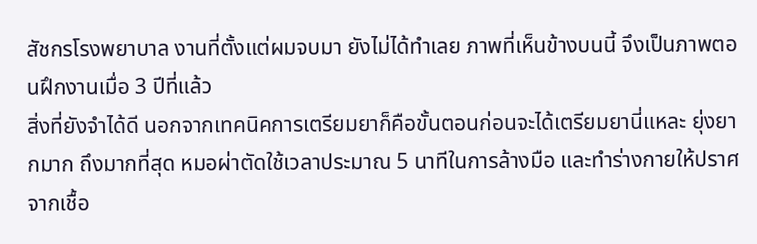สัชกรโรงพยาบาล งานที่ตั้งแต่ผมจบมา ยังไม่ได้ทำเลย ภาพที่เห็นข้างบนนี้ จึงเป็นภาพตอนฝึกงานเมื่อ 3 ปีที่แล้ว
สิ่งที่ยังจำได้ดี นอกจากเทคนิคการเตรียมยาก็คือขั้นตอนก่อนจะได้เตรียมยานี่แหละ ยุ่งยากมาก ถึงมากที่สุด หมอผ่าตัดใช้เวลาประมาณ 5 นาทีในการล้างมือ และทำร่างกายให้ปราศจากเชื้อ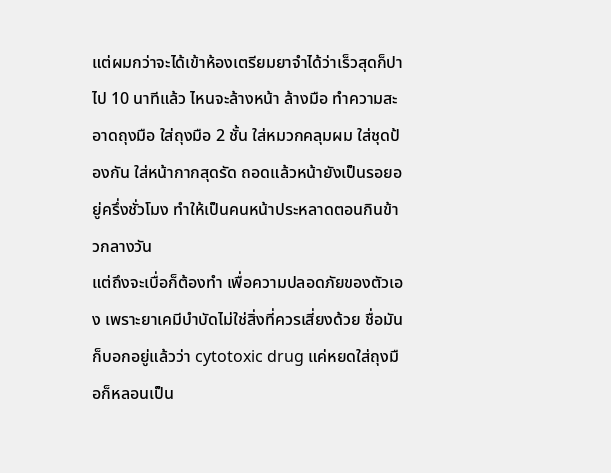แต่ผมกว่าจะได้เข้าห้องเตรียมยาจำได้ว่าเร็วสุดก็ปาไป 10 นาทีแล้ว ไหนจะล้างหน้า ล้างมือ ทำความสะอาดถุงมือ ใส่ถุงมือ 2 ชั้น ใส่หมวกคลุมผม ใส่ชุดป้องกัน ใส่หน้ากากสุดรัด ถอดแล้วหน้ายังเป็นรอยอยู่ครึ่งชั่วโมง ทำให้เป็นคนหน้าประหลาดตอนกินข้าวกลางวัน
แต่ถึงจะเบื่อก็ต้องทำ เพื่อความปลอดภัยของตัวเอง เพราะยาเคมีบำบัดไม่ใช่สิ่งที่ควรเสี่ยงด้วย ชื่อมันก็บอกอยู่แล้วว่า cytotoxic drug แค่หยดใส่ถุงมือก็หลอนเป็น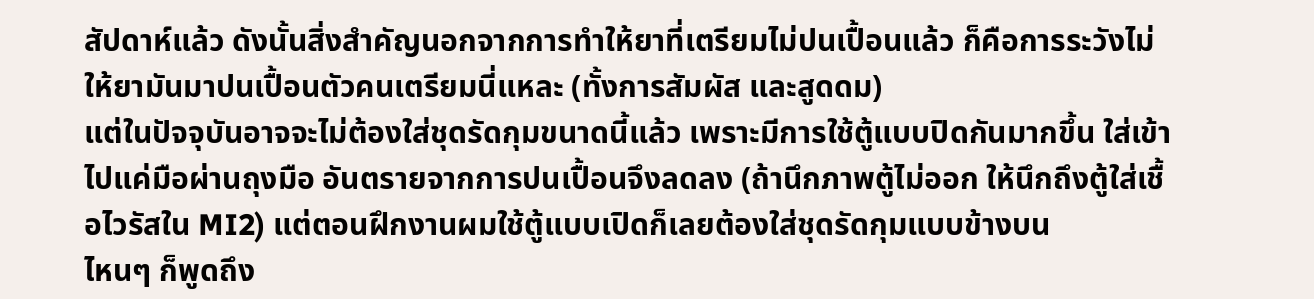สัปดาห์แล้ว ดังนั้นสิ่งสำคัญนอกจากการทำให้ยาที่เตรียมไม่ปนเปื้อนแล้ว ก็คือการระวังไม่ให้ยามันมาปนเปื้อนตัวคนเตรียมนี่แหละ (ทั้งการสัมผัส และสูดดม)
แต่ในปัจจุบันอาจจะไม่ต้องใส่ชุดรัดกุมขนาดนี้แล้ว เพราะมีการใช้ตู้แบบปิดกันมากขึ้น ใส่เข้าไปแค่มือผ่านถุงมือ อันตรายจากการปนเปื้อนจึงลดลง (ถ้านึกภาพตู้ไม่ออก ให้นึกถึงตู้ใส่เชื้อไวรัสใน MI2) แต่ตอนฝึกงานผมใช้ตู้แบบเปิดก็เลยต้องใส่ชุดรัดกุมแบบข้างบน
ไหนๆ ก็พูดถึง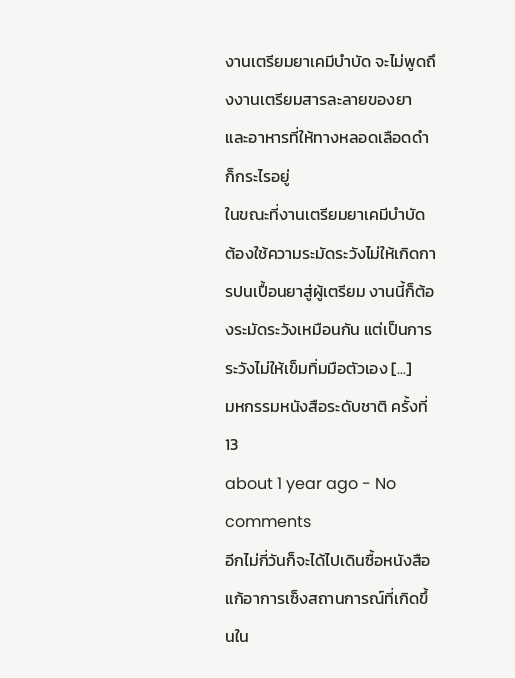งานเตรียมยาเคมีบำบัด จะไม่พูดถึงงานเตรียมสารละลายของยา และอาหารที่ให้ทางหลอดเลือดดำก็กระไรอยู่
ในขณะที่งานเตรียมยาเคมีบำบัด ต้องใช้ความระมัดระวังไม่ให้เกิดการปนเปื้อนยาสู่ผู้เตรียม งานนี้ก็ต้องระมัดระวังเหมือนกัน แต่เป็นการระวังไม่ให้เข็มทิ่มมือตัวเอง [...]
มหกรรมหนังสือระดับชาติ ครั้งที่ 13
about 1 year ago - No comments
อีกไม่กี่วันก็จะได้ไปเดินซื้อหนังสือ แก้อาการเซ็งสถานการณ์ที่เกิดขึ้นใน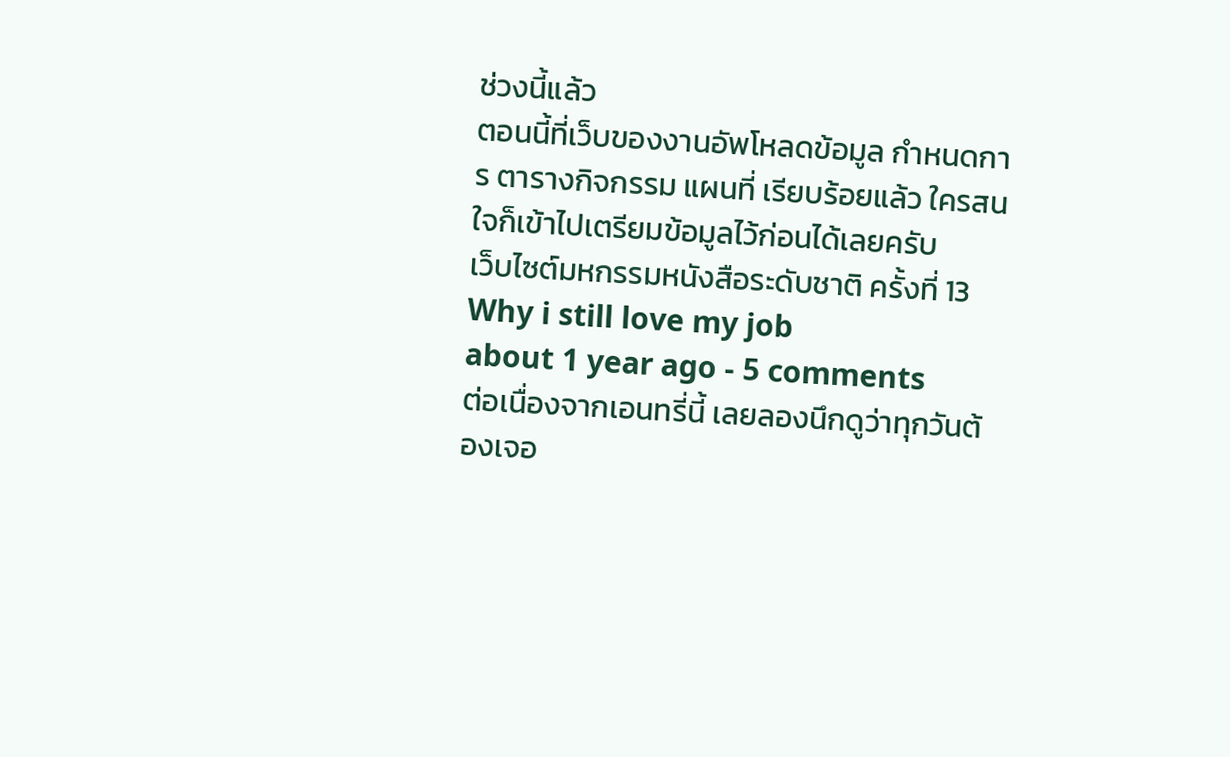ช่วงนี้แล้ว
ตอนนี้ที่เว็บของงานอัพโหลดข้อมูล กำหนดการ ตารางกิจกรรม แผนที่ เรียบร้อยแล้ว ใครสนใจก็เข้าไปเตรียมข้อมูลไว้ก่อนได้เลยครับ
เว็บไซต์มหกรรมหนังสือระดับชาติ ครั้งที่ 13
Why i still love my job
about 1 year ago - 5 comments
ต่อเนื่องจากเอนทรี่นี้ เลยลองนึกดูว่าทุกวันต้องเจอ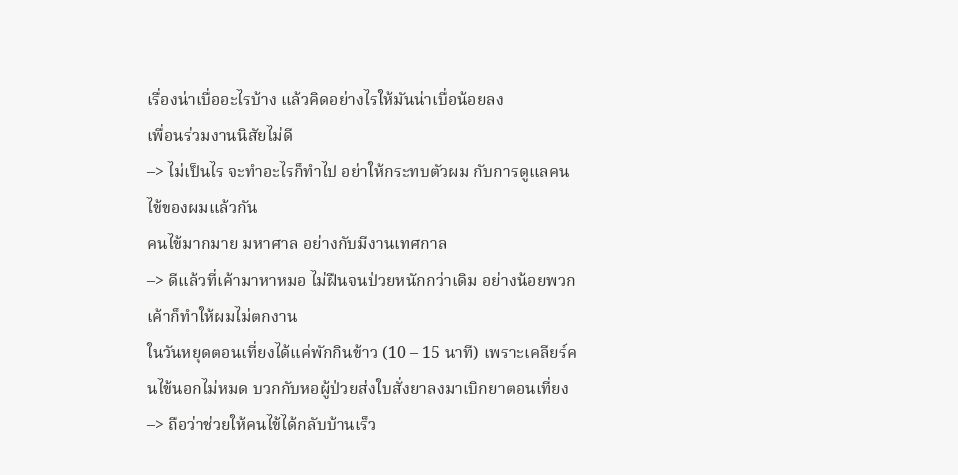เรื่องน่าเบื่ออะไรบ้าง แล้วคิดอย่างไรให้มันน่าเบื่อน้อยลง
เพื่อนร่วมงานนิสัยไม่ดี
–> ไม่เป็นไร จะทำอะไรก็ทำไป อย่าให้กระทบตัวผม กับการดูแลคนไข้ของผมแล้วกัน
คนไข้มากมาย มหาศาล อย่างกับมีงานเทศกาล
–> ดีแล้วที่เค้ามาหาหมอ ไม่ฝืนจนป่วยหนักกว่าเดิม อย่างน้อยพวกเค้าก็ทำให้ผมไม่ตกงาน
ในวันหยุดตอนเที่ยงได้แค่พักกินข้าว (10 – 15 นาที) เพราะเคลียร์คนไข้นอกไม่หมด บวกกับหอผู้ป่วยส่งใบสั่งยาลงมาเบิกยาตอนเที่ยง
–> ถือว่าช่วยให้คนไข้ได้กลับบ้านเร็ว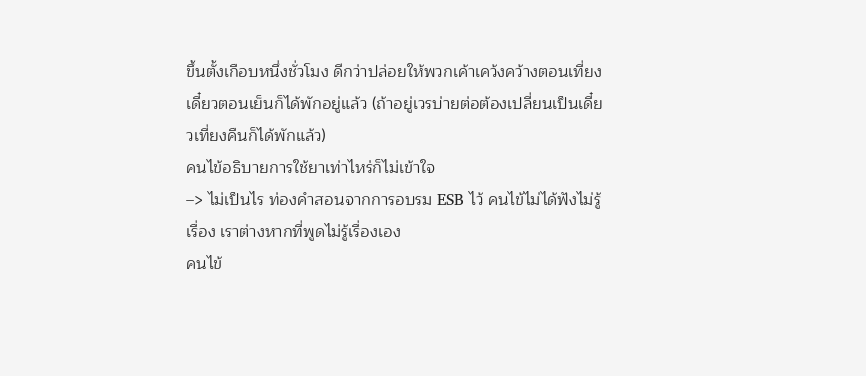ขึ้นตั้งเกือบหนึ่งชั่วโมง ดีกว่าปล่อยให้พวกเค้าเคว้งคว้างตอนเที่ยง เดี๋ยวตอนเย็นก็ได้พักอยู่แล้ว (ถ้าอยู่เวรบ่ายต่อต้องเปลี่ยนเป็นเดี๋ยวเที่ยงคืนก็ได้พักแล้ว)
คนไข้อธิบายการใช้ยาเท่าไหร่ก็ไม่เข้าใจ
–> ไม่เป็นไร ท่องคำสอนจากการอบรม ESB ไว้ คนไข้ไม่ได้ฟังไม่รู้เรื่อง เราต่างหากที่พูดไม่รู้เรื่องเอง
คนไข้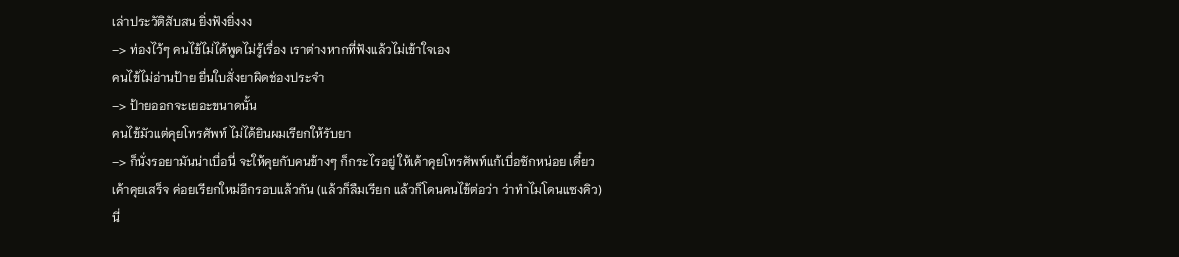เล่าประวัติสับสน ยิ่งฟังยิ่งงง
–> ท่องไว้ๆ คนไข้ไม่ได้พูดไม่รู้เรื่อง เราต่างหากที่ฟังแล้วไม่เข้าใจเอง
คนไข้ไม่อ่านป้าย ยื่นใบสั่งยาผิดช่องประจำ
–> ป้ายออกจะเยอะขนาดนั้น
คนไข้มัวแต่คุยโทรศัพท์ ไม่ได้ยินผมเรียกให้รับยา
–> ก็นั่งรอยามันน่าเบื่อนี่ จะให้คุยกับคนข้างๆ ก็กระไรอยู่ ให้เค้าคุยโทรศัพท์แก้เบื่อซักหน่อย เดี๋ยวเค้าคุยเสร็จ ค่อยเรียกใหม่อีกรอบแล้วกัน (แล้วก็ลืมเรียก แล้วก็โดนคนไข้ต่อว่า ว่าทำไมโดนแซงคิว)
นี่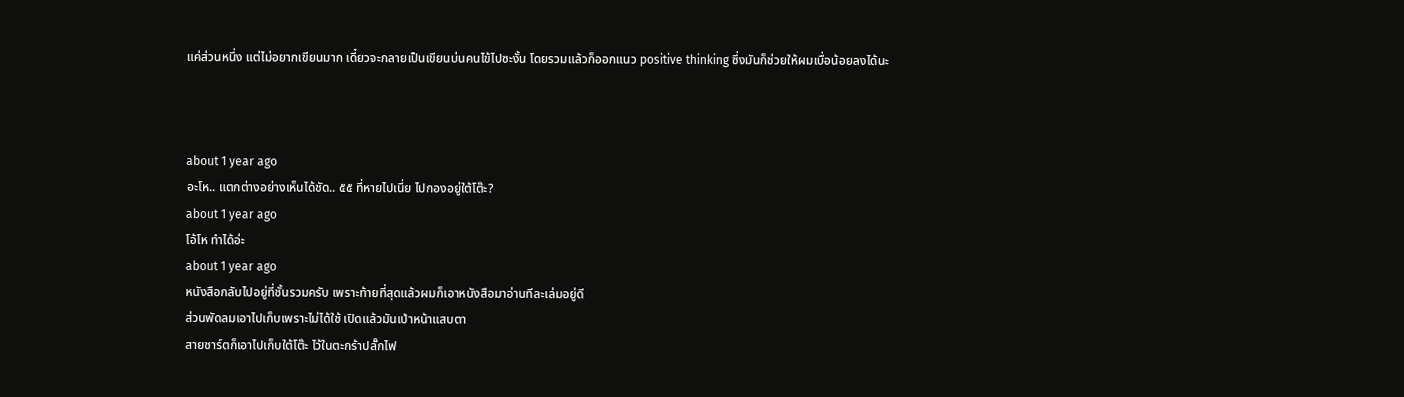แค่ส่วนหนึ่ง แต่ไม่อยากเขียนมาก เดี๋ยวจะกลายเป็นเขียนบ่นคนไข้ไปซะงั้น โดยรวมแล้วก็ออกแนว positive thinking ซึ่งมันก็ช่วยให้ผมเบื่อน้อยลงได้นะ



about 1 year ago
อะโห.. แตกต่างอย่างเห็นได้ชัด.. ๕๕ ที่หายไปเนี่ย ไปกองอยู่ใต้โต๊ะ?
about 1 year ago
โอ้โห ทำได้อ่ะ
about 1 year ago
หนังสือกลับไปอยู่ที่ชั้นรวมครับ เพราะท้ายที่สุดแล้วผมก็เอาหนังสือมาอ่านทีละเล่มอยู่ดี
ส่วนพัดลมเอาไปเก็บเพราะไม่ได้ใช้ เปิดแล้วมันเป่าหน้าแสบตา
สายชาร์ตก็เอาไปเก็บใต้โต๊ะ ไว้ในตะกร้าปลั๊กไฟ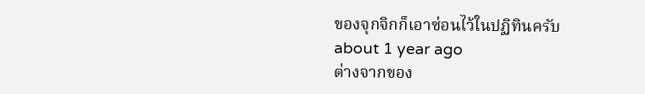ของจุกจิกก็เอาซ่อนไว้ในปฏิทินครับ
about 1 year ago
ต่างจากของ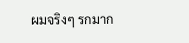ผมจริงๆ รกมาก